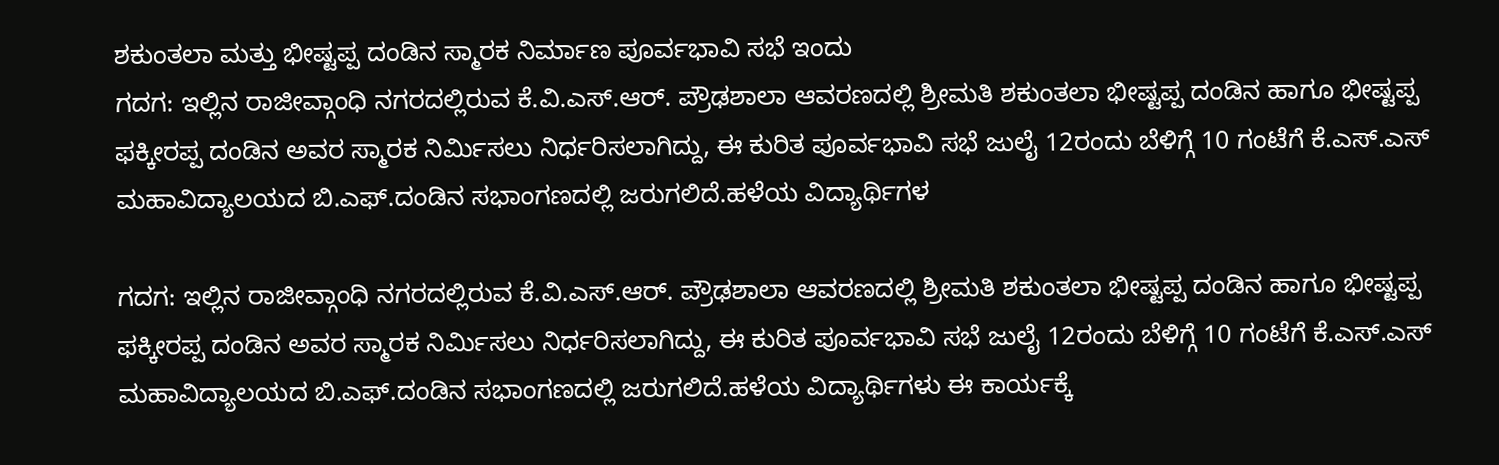ಶಕುಂತಲಾ ಮತ್ತು ಭೀಷ್ಟಪ್ಪ ದಂಡಿನ ಸ್ಮಾರಕ ನಿರ್ಮಾಣ ಪೂರ್ವಭಾವಿ ಸಭೆ ಇಂದು
ಗದಗ: ಇಲ್ಲಿನ ರಾಜೀವ್ಗಾಂಧಿ ನಗರದಲ್ಲಿರುವ ಕೆ.ವಿ.ಎಸ್.ಆರ್. ಪ್ರೌಢಶಾಲಾ ಆವರಣದಲ್ಲಿ ಶ್ರೀಮತಿ ಶಕುಂತಲಾ ಭೀಷ್ಟಪ್ಪ ದಂಡಿನ ಹಾಗೂ ಭೀಷ್ಟಪ್ಪ ಫಕ್ಕೀರಪ್ಪ ದಂಡಿನ ಅವರ ಸ್ಮಾರಕ ನಿರ್ಮಿಸಲು ನಿರ್ಧರಿಸಲಾಗಿದ್ದು, ಈ ಕುರಿತ ಪೂರ್ವಭಾವಿ ಸಭೆ ಜುಲೈ 12ರಂದು ಬೆಳಿಗ್ಗೆ 10 ಗಂಟೆಗೆ ಕೆ.ಎಸ್.ಎಸ್ ಮಹಾವಿದ್ಯಾಲಯದ ಬಿ.ಎಫ್.ದಂಡಿನ ಸಭಾಂಗಣದಲ್ಲಿ ಜರುಗಲಿದೆ.ಹಳೆಯ ವಿದ್ಯಾರ್ಥಿಗಳ

ಗದಗ: ಇಲ್ಲಿನ ರಾಜೀವ್ಗಾಂಧಿ ನಗರದಲ್ಲಿರುವ ಕೆ.ವಿ.ಎಸ್.ಆರ್. ಪ್ರೌಢಶಾಲಾ ಆವರಣದಲ್ಲಿ ಶ್ರೀಮತಿ ಶಕುಂತಲಾ ಭೀಷ್ಟಪ್ಪ ದಂಡಿನ ಹಾಗೂ ಭೀಷ್ಟಪ್ಪ ಫಕ್ಕೀರಪ್ಪ ದಂಡಿನ ಅವರ ಸ್ಮಾರಕ ನಿರ್ಮಿಸಲು ನಿರ್ಧರಿಸಲಾಗಿದ್ದು, ಈ ಕುರಿತ ಪೂರ್ವಭಾವಿ ಸಭೆ ಜುಲೈ 12ರಂದು ಬೆಳಿಗ್ಗೆ 10 ಗಂಟೆಗೆ ಕೆ.ಎಸ್.ಎಸ್ ಮಹಾವಿದ್ಯಾಲಯದ ಬಿ.ಎಫ್.ದಂಡಿನ ಸಭಾಂಗಣದಲ್ಲಿ ಜರುಗಲಿದೆ.ಹಳೆಯ ವಿದ್ಯಾರ್ಥಿಗಳು ಈ ಕಾರ್ಯಕ್ಕೆ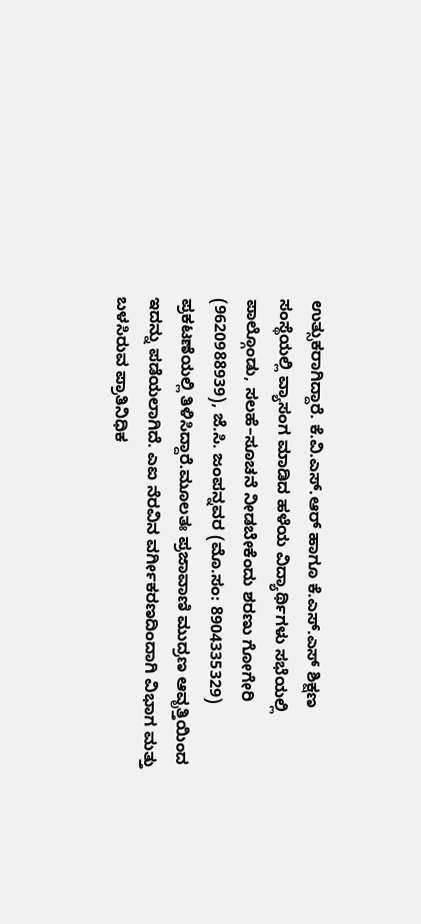ಉತ್ಸುಕರಾಗಿದ್ದಾರೆ. ಕೆ.ವಿ.ಎಸ್.ಆರ್ ಹಾಗೂ ಕೆ.ಎಸ್.ಎಸ್ ಶಿಕ್ಷಣ ಸಂಸ್ಥೆಯಲ್ಲಿ ವ್ಯಾಸಂಗ ಮಾಡಿದ ಹಳೆಯ ವಿದ್ಯಾರ್ಥಿಗಳು ಸಭೆಯಲ್ಲಿ ಪಾಲ್ಗೊಂಡು, ಸಲಹೆ–ಸೂಚನೆ ನೀಡಬೇಕೆಂದು ಶರಣು ಗೋಗೇರಿ (9620988939), ಜೆ.ಸಿ. ಜಂಪನ್ನವರ (ಮೊ.ಸಂ: 8904335329) ಪ್ರಕಟಣೆಯಲ್ಲಿ ತಿಳಿಸಿದ್ದಾರೆ.ಮೂಲತಃ ಪ್ರಜಾವಾಣಿ ಮುದ್ರಣ ಆವೃತ್ತಿಯಿಂದ ಇದನ್ನು ಪಡೆಯಲಾಗಿದೆ. ಎಐ ನೆರವಿನ ವರ್ಗೀಕರಣದಿಂದಾಗಿ ವಿಭಾಗ ಮತ್ತು ಬಳಸಿರುವ ಪ್ರಾತಿನಿಧಿಕ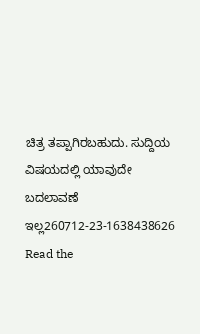ಚಿತ್ರ ತಪ್ಪಾಗಿರಬಹುದು. ಸುದ್ದಿಯ ವಿಷಯದಲ್ಲಿ ಯಾವುದೇ ಬದಲಾವಣೆ ಇಲ್ಲ260712-23-1638438626
Read the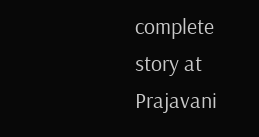complete story at Prajavani